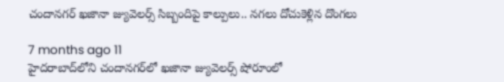చందానగర్‌ ఖజానా జ్యువెలర్స్‌ సిబ్బందిపై కాల్పులు.. నగలు దోచుకెళ్లిన దొంగలు

7 months ago 11
హైదరాబాద్‌లోని చందానగర్‌లో ఖజానా జ్యువెలర్స్ షోరూంలో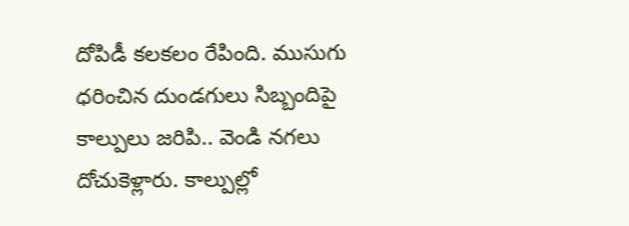దోపిడీ కలకలం రేపింది. ముసుగు ధరించిన దుండగులు సిబ్బందిపై కాల్పులు జరిపి.. వెండి నగలు దోచుకెళ్లారు. కాల్పుల్లో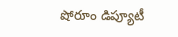షోరూం డిప్యూటీ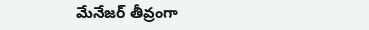మేనేజర్ తీవ్రంగా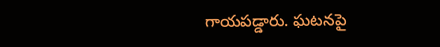గాయపడ్డారు. ఘటనపై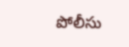పోలీసు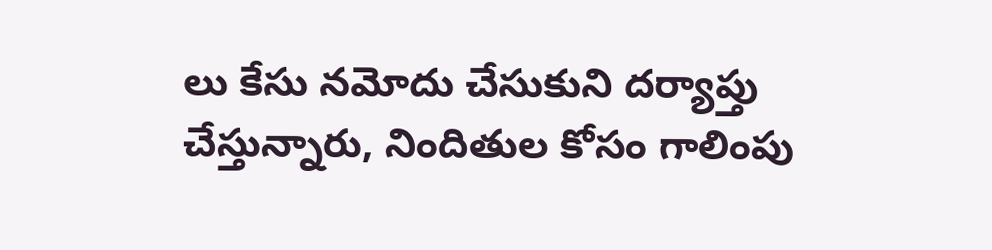లు కేసు నమోదు చేసుకుని దర్యాప్తు చేస్తున్నారు, నిందితుల కోసం గాలింపు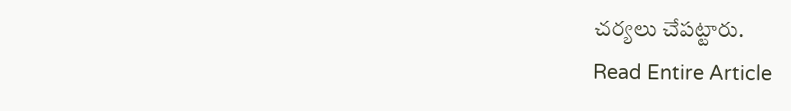చర్యలు చేపట్టారు.
Read Entire Article